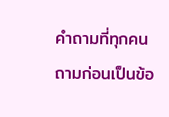คำถามที่ทุกคนถามก่อนเป็นข้อ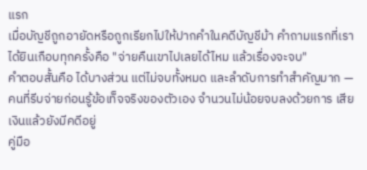แรก
เมื่อบัญชีถูกอายัดหรือถูกเรียกไปให้ปากคำในคดีบัญชีม้า คำถามแรกที่เราได้ยินเกือบทุกครั้งคือ "จ่ายคืนเขาไปเลยได้ไหม แล้วเรื่องจะจบ"
คำตอบสั้นคือ ได้บางส่วน แต่ไม่จบทั้งหมด และลำดับการทำสำคัญมาก — คนที่รีบจ่ายก่อนรู้ข้อเท็จจริงของตัวเอง จำนวนไม่น้อยจบลงด้วยการ เสียเงินแล้วยังมีคดีอยู่
คู่มือ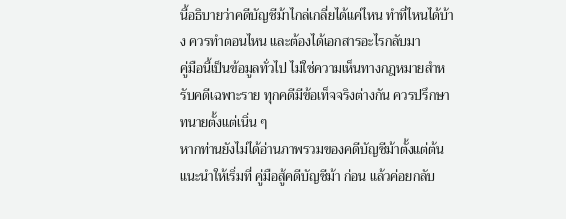นี้อธิบายว่าคดีบัญชีม้าไกล่เกลี่ยได้แค่ไหน ทำที่ไหนได้บ้าง ควรทำตอนไหน และต้องได้เอกสารอะไรกลับมา
คู่มือนี้เป็นข้อมูลทั่วไป ไม่ใช่ความเห็นทางกฎหมายสำหรับคดีเฉพาะราย ทุกคดีมีข้อเท็จจริงต่างกัน ควรปรึกษาทนายตั้งแต่เนิ่น ๆ
หากท่านยังไม่ได้อ่านภาพรวมของคดีบัญชีม้าตั้งแต่ต้น แนะนำให้เริ่มที่ คู่มือสู้คดีบัญชีม้า ก่อน แล้วค่อยกลับ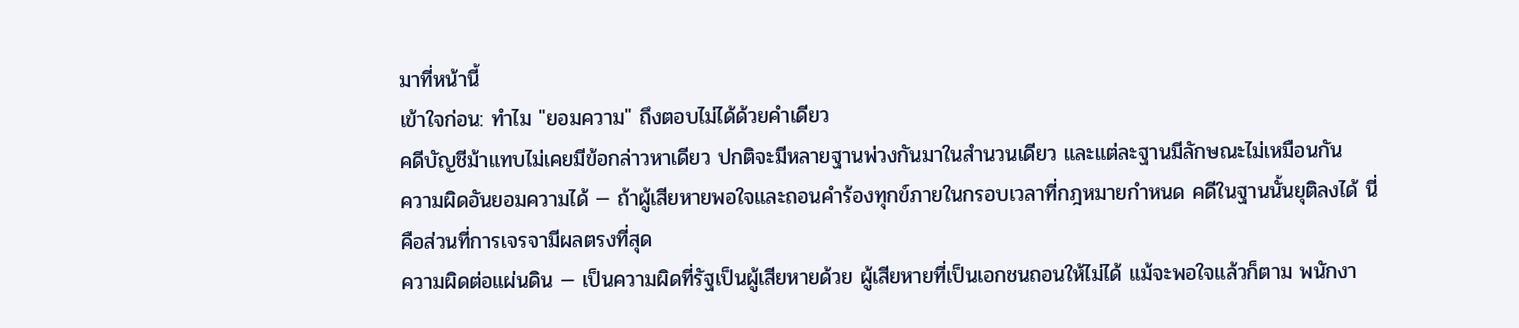มาที่หน้านี้
เข้าใจก่อน: ทำไม "ยอมความ" ถึงตอบไม่ได้ด้วยคำเดียว
คดีบัญชีม้าแทบไม่เคยมีข้อกล่าวหาเดียว ปกติจะมีหลายฐานพ่วงกันมาในสำนวนเดียว และแต่ละฐานมีลักษณะไม่เหมือนกัน
ความผิดอันยอมความได้ — ถ้าผู้เสียหายพอใจและถอนคำร้องทุกข์ภายในกรอบเวลาที่กฎหมายกำหนด คดีในฐานนั้นยุติลงได้ นี่คือส่วนที่การเจรจามีผลตรงที่สุด
ความผิดต่อแผ่นดิน — เป็นความผิดที่รัฐเป็นผู้เสียหายด้วย ผู้เสียหายที่เป็นเอกชนถอนให้ไม่ได้ แม้จะพอใจแล้วก็ตาม พนักงา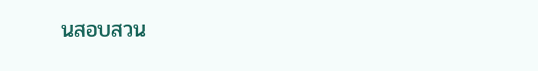นสอบสวน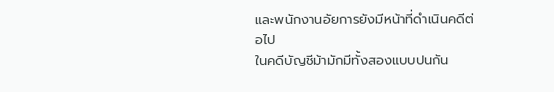และพนักงานอัยการยังมีหน้าที่ดำเนินคดีต่อไป
ในคดีบัญชีม้ามักมีทั้งสองแบบปนกัน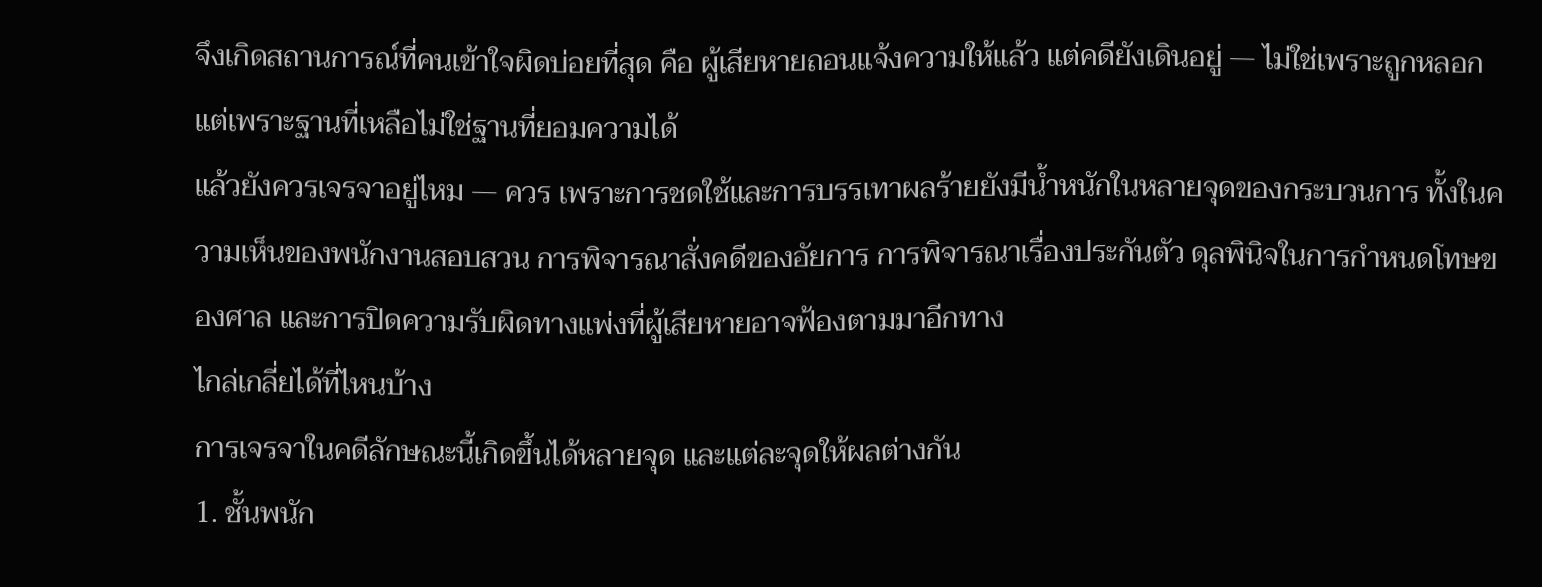จึงเกิดสถานการณ์ที่คนเข้าใจผิดบ่อยที่สุด คือ ผู้เสียหายถอนแจ้งความให้แล้ว แต่คดียังเดินอยู่ — ไม่ใช่เพราะถูกหลอก แต่เพราะฐานที่เหลือไม่ใช่ฐานที่ยอมความได้
แล้วยังควรเจรจาอยู่ไหม — ควร เพราะการชดใช้และการบรรเทาผลร้ายยังมีน้ำหนักในหลายจุดของกระบวนการ ทั้งในความเห็นของพนักงานสอบสวน การพิจารณาสั่งคดีของอัยการ การพิจารณาเรื่องประกันตัว ดุลพินิจในการกำหนดโทษของศาล และการปิดความรับผิดทางแพ่งที่ผู้เสียหายอาจฟ้องตามมาอีกทาง
ไกล่เกลี่ยได้ที่ไหนบ้าง
การเจรจาในคดีลักษณะนี้เกิดขึ้นได้หลายจุด และแต่ละจุดให้ผลต่างกัน
1. ชั้นพนัก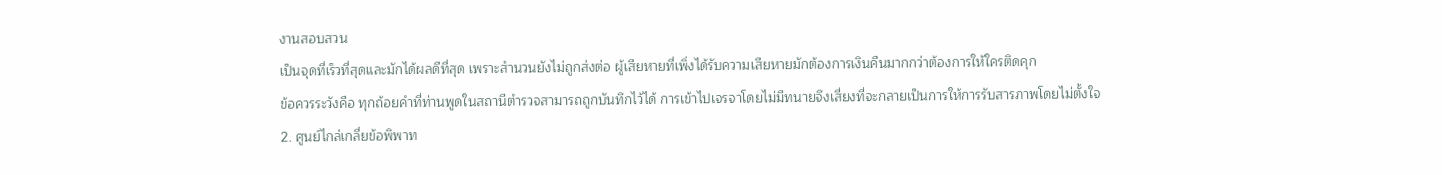งานสอบสวน
เป็นจุดที่เร็วที่สุดและมักได้ผลดีที่สุด เพราะสำนวนยังไม่ถูกส่งต่อ ผู้เสียหายที่เพิ่งได้รับความเสียหายมักต้องการเงินคืนมากกว่าต้องการให้ใครติดคุก
ข้อควรระวังคือ ทุกถ้อยคำที่ท่านพูดในสถานีตำรวจสามารถถูกบันทึกไว้ได้ การเข้าไปเจรจาโดยไม่มีทนายจึงเสี่ยงที่จะกลายเป็นการให้การรับสารภาพโดยไม่ตั้งใจ
2. ศูนย์ไกล่เกลี่ยข้อพิพาท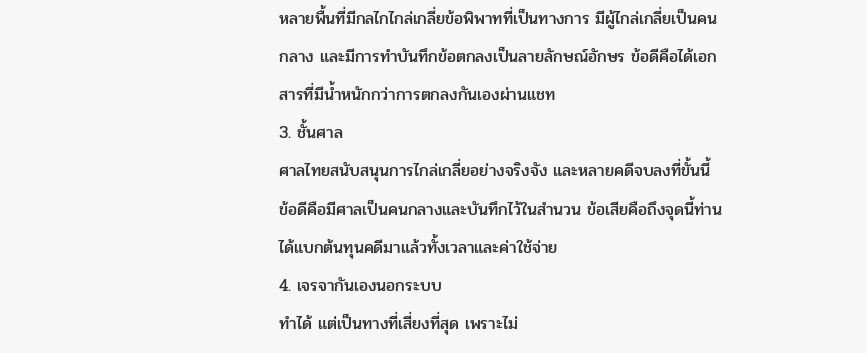หลายพื้นที่มีกลไกไกล่เกลี่ยข้อพิพาทที่เป็นทางการ มีผู้ไกล่เกลี่ยเป็นคนกลาง และมีการทำบันทึกข้อตกลงเป็นลายลักษณ์อักษร ข้อดีคือได้เอกสารที่มีน้ำหนักกว่าการตกลงกันเองผ่านแชท
3. ชั้นศาล
ศาลไทยสนับสนุนการไกล่เกลี่ยอย่างจริงจัง และหลายคดีจบลงที่ขั้นนี้ ข้อดีคือมีศาลเป็นคนกลางและบันทึกไว้ในสำนวน ข้อเสียคือถึงจุดนี้ท่านได้แบกต้นทุนคดีมาแล้วทั้งเวลาและค่าใช้จ่าย
4. เจรจากันเองนอกระบบ
ทำได้ แต่เป็นทางที่เสี่ยงที่สุด เพราะไม่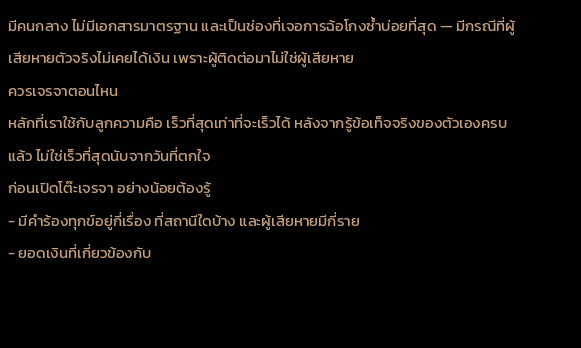มีคนกลาง ไม่มีเอกสารมาตรฐาน และเป็นช่องที่เจอการฉ้อโกงซ้ำบ่อยที่สุด — มีกรณีที่ผู้เสียหายตัวจริงไม่เคยได้เงิน เพราะผู้ติดต่อมาไม่ใช่ผู้เสียหาย
ควรเจรจาตอนไหน
หลักที่เราใช้กับลูกความคือ เร็วที่สุดเท่าที่จะเร็วได้ หลังจากรู้ข้อเท็จจริงของตัวเองครบแล้ว ไม่ใช่เร็วที่สุดนับจากวันที่ตกใจ
ก่อนเปิดโต๊ะเจรจา อย่างน้อยต้องรู้
- มีคำร้องทุกข์อยู่กี่เรื่อง ที่สถานีใดบ้าง และผู้เสียหายมีกี่ราย
- ยอดเงินที่เกี่ยวข้องกับ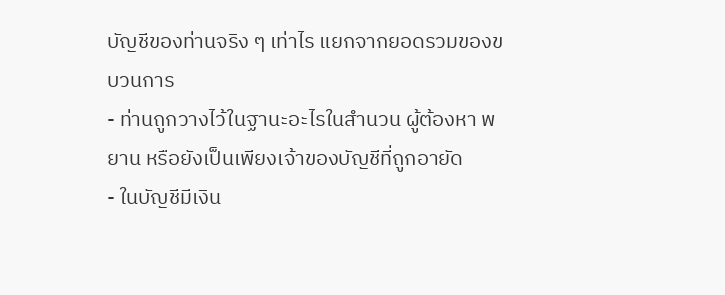บัญชีของท่านจริง ๆ เท่าไร แยกจากยอดรวมของขบวนการ
- ท่านถูกวางไว้ในฐานะอะไรในสำนวน ผู้ต้องหา พยาน หรือยังเป็นเพียงเจ้าของบัญชีที่ถูกอายัด
- ในบัญชีมีเงิน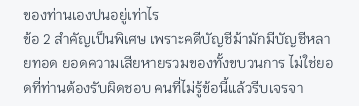ของท่านเองปนอยู่เท่าไร
ข้อ 2 สำคัญเป็นพิเศษ เพราะคดีบัญชีม้ามักมีบัญชีหลายทอด ยอดความเสียหายรวมของทั้งขบวนการ ไม่ใช่ยอดที่ท่านต้องรับผิดชอบ คนที่ไม่รู้ข้อนี้แล้วรีบเจรจา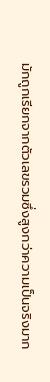มักถูกเรียกจากตัวเลขรวมซึ่งสูงกว่าความเป็นจริงมาก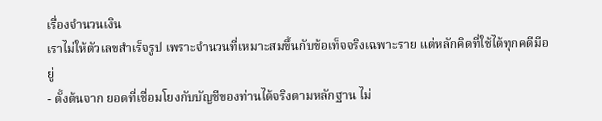เรื่องจำนวนเงิน
เราไม่ให้ตัวเลขสำเร็จรูป เพราะจำนวนที่เหมาะสมขึ้นกับข้อเท็จจริงเฉพาะราย แต่หลักคิดที่ใช้ได้ทุกคดีมีอยู่
- ตั้งต้นจาก ยอดที่เชื่อมโยงกับบัญชีของท่านได้จริงตามหลักฐาน ไม่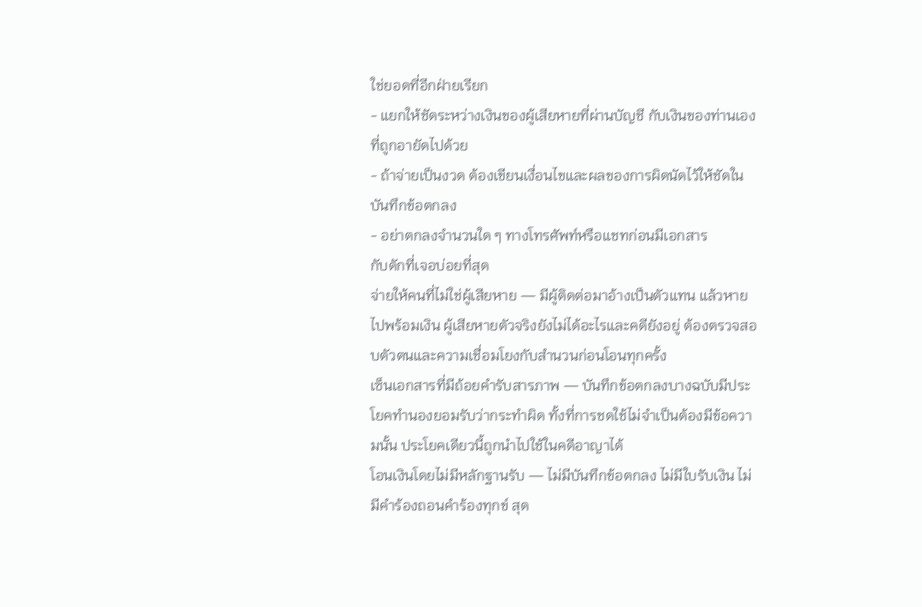ใช่ยอดที่อีกฝ่ายเรียก
- แยกให้ชัดระหว่างเงินของผู้เสียหายที่ผ่านบัญชี กับเงินของท่านเองที่ถูกอายัดไปด้วย
- ถ้าจ่ายเป็นงวด ต้องเขียนเงื่อนไขและผลของการผิดนัดไว้ให้ชัดในบันทึกข้อตกลง
- อย่าตกลงจำนวนใด ๆ ทางโทรศัพท์หรือแชทก่อนมีเอกสาร
กับดักที่เจอบ่อยที่สุด
จ่ายให้คนที่ไม่ใช่ผู้เสียหาย — มีผู้ติดต่อมาอ้างเป็นตัวแทน แล้วหายไปพร้อมเงิน ผู้เสียหายตัวจริงยังไม่ได้อะไรและคดียังอยู่ ต้องตรวจสอบตัวตนและความเชื่อมโยงกับสำนวนก่อนโอนทุกครั้ง
เซ็นเอกสารที่มีถ้อยคำรับสารภาพ — บันทึกข้อตกลงบางฉบับมีประโยคทำนองยอมรับว่ากระทำผิด ทั้งที่การชดใช้ไม่จำเป็นต้องมีข้อความนั้น ประโยคเดียวนี้ถูกนำไปใช้ในคดีอาญาได้
โอนเงินโดยไม่มีหลักฐานรับ — ไม่มีบันทึกข้อตกลง ไม่มีใบรับเงิน ไม่มีคำร้องถอนคำร้องทุกข์ สุด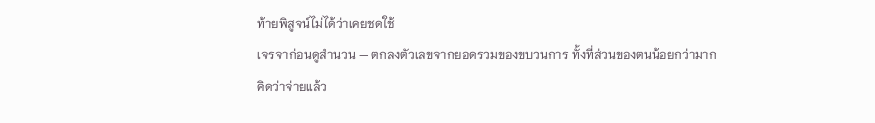ท้ายพิสูจน์ไม่ได้ว่าเคยชดใช้
เจรจาก่อนดูสำนวน — ตกลงตัวเลขจากยอดรวมของขบวนการ ทั้งที่ส่วนของตนน้อยกว่ามาก
คิดว่าจ่ายแล้ว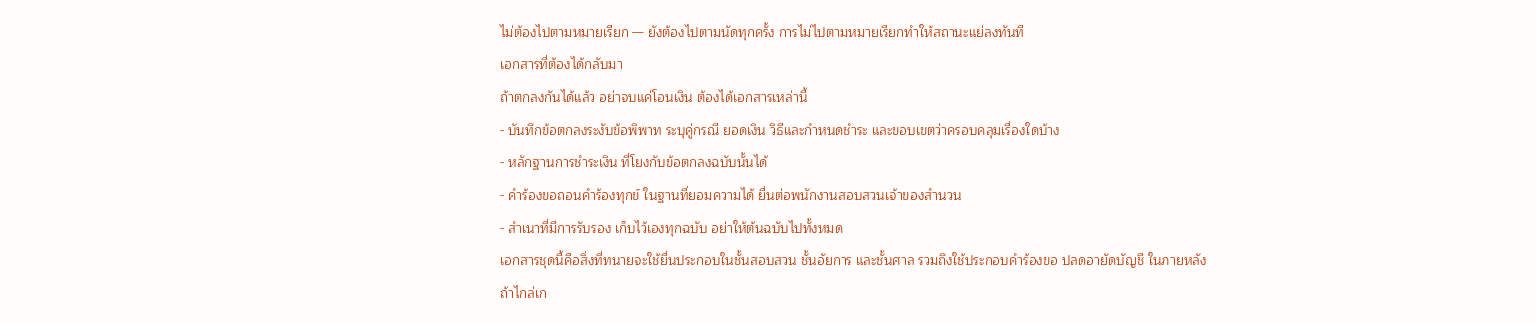ไม่ต้องไปตามหมายเรียก — ยังต้องไปตามนัดทุกครั้ง การไม่ไปตามหมายเรียกทำให้สถานะแย่ลงทันที
เอกสารที่ต้องได้กลับมา
ถ้าตกลงกันได้แล้ว อย่าจบแค่โอนเงิน ต้องได้เอกสารเหล่านี้
- บันทึกข้อตกลงระงับข้อพิพาท ระบุคู่กรณี ยอดเงิน วิธีและกำหนดชำระ และขอบเขตว่าครอบคลุมเรื่องใดบ้าง
- หลักฐานการชำระเงิน ที่โยงกับข้อตกลงฉบับนั้นได้
- คำร้องขอถอนคำร้องทุกข์ ในฐานที่ยอมความได้ ยื่นต่อพนักงานสอบสวนเจ้าของสำนวน
- สำเนาที่มีการรับรอง เก็บไว้เองทุกฉบับ อย่าให้ต้นฉบับไปทั้งหมด
เอกสารชุดนี้คือสิ่งที่ทนายจะใช้ยื่นประกอบในชั้นสอบสวน ชั้นอัยการ และชั้นศาล รวมถึงใช้ประกอบคำร้องขอ ปลดอายัดบัญชี ในภายหลัง
ถ้าไกล่เก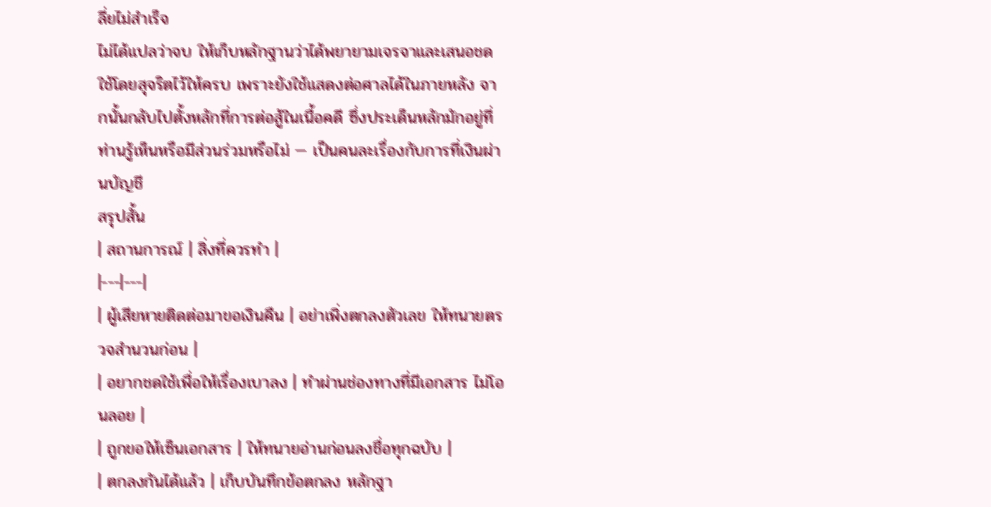ลี่ยไม่สำเร็จ
ไม่ได้แปลว่าจบ ให้เก็บหลักฐานว่าได้พยายามเจรจาและเสนอชดใช้โดยสุจริตไว้ให้ครบ เพราะยังใช้แสดงต่อศาลได้ในภายหลัง จากนั้นกลับไปตั้งหลักที่การต่อสู้ในเนื้อคดี ซึ่งประเด็นหลักมักอยู่ที่ ท่านรู้เห็นหรือมีส่วนร่วมหรือไม่ — เป็นคนละเรื่องกับการที่เงินผ่านบัญชี
สรุปสั้น
| สถานการณ์ | สิ่งที่ควรทำ |
|---|---|
| ผู้เสียหายติดต่อมาขอเงินคืน | อย่าเพิ่งตกลงตัวเลข ให้ทนายตรวจสำนวนก่อน |
| อยากชดใช้เพื่อให้เรื่องเบาลง | ทำผ่านช่องทางที่มีเอกสาร ไม่โอนลอย |
| ถูกขอให้เซ็นเอกสาร | ให้ทนายอ่านก่อนลงชื่อทุกฉบับ |
| ตกลงกันได้แล้ว | เก็บบันทึกข้อตกลง หลักฐา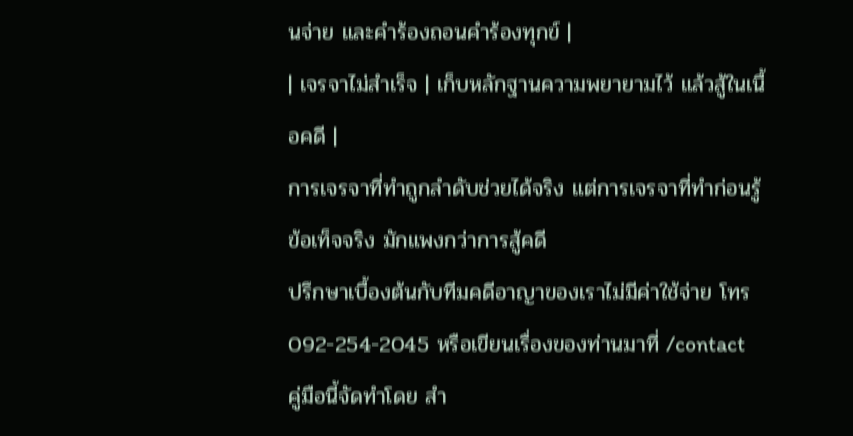นจ่าย และคำร้องถอนคำร้องทุกข์ |
| เจรจาไม่สำเร็จ | เก็บหลักฐานความพยายามไว้ แล้วสู้ในเนื้อคดี |
การเจรจาที่ทำถูกลำดับช่วยได้จริง แต่การเจรจาที่ทำก่อนรู้ข้อเท็จจริง มักแพงกว่าการสู้คดี
ปรึกษาเบื้องต้นกับทีมคดีอาญาของเราไม่มีค่าใช้จ่าย โทร 092-254-2045 หรือเขียนเรื่องของท่านมาที่ /contact
คู่มือนี้จัดทำโดย สำ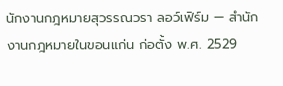นักงานกฎหมายสุวรรณวรา ลอว์เฟิร์ม — สำนักงานกฎหมายในขอนแก่น ก่อตั้ง พ.ศ. 2529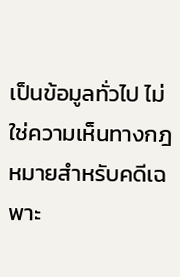เป็นข้อมูลทั่วไป ไม่ใช่ความเห็นทางกฎหมายสำหรับคดีเฉพาะ